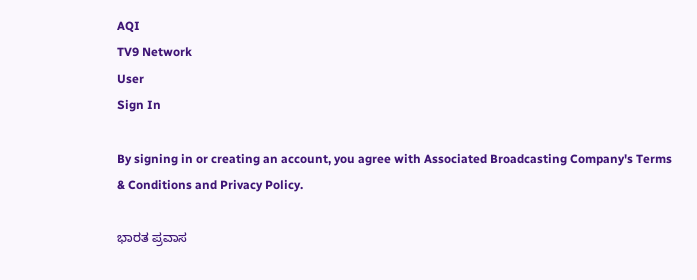AQI
TV9 Network
User
Sign In

By signing in or creating an account, you agree with Associated Broadcasting Company's Terms & Conditions and Privacy Policy.

ಭಾರತ ಪ್ರವಾಸ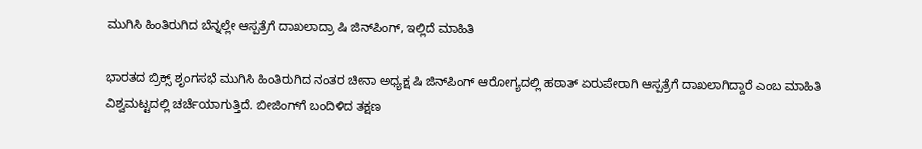ಮುಗಿಸಿ ಹಿಂತಿರುಗಿದ ಬೆನ್ನಲ್ಲೇ ಆಸ್ಪತ್ರೆಗೆ ದಾಖಲಾದ್ರಾ ಷಿ ಜಿನ್‌ಪಿಂಗ್, ಇಲ್ಲಿದೆ ಮಾಹಿತಿ

ಭಾರತದ ಬ್ರಿಕ್ಸ್ ಶೃಂಗಸಭೆ ಮುಗಿಸಿ ಹಿಂತಿರುಗಿದ ನಂತರ ಚೀನಾ ಅಧ್ಯಕ್ಷ ಷಿ ಜಿನ್‌ಪಿಂಗ್ ಆರೋಗ್ಯದಲ್ಲಿ ಹಠಾತ್ ಏರುಪೇರಾಗಿ ಆಸ್ಪತ್ರೆಗೆ ದಾಖಲಾಗಿದ್ದಾರೆ ಎಂಬ ಮಾಹಿತಿ ವಿಶ್ವಮಟ್ಟದಲ್ಲಿ ಚರ್ಚೆಯಾಗುತ್ತಿದೆ. ಬೀಜಿಂಗ್‌ಗೆ ಬಂದಿಳಿದ ತಕ್ಷಣ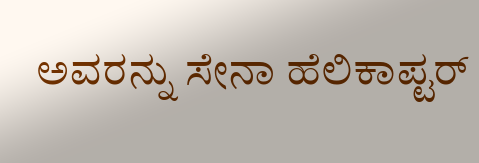ಅವರನ್ನು ಸೇನಾ ಹೆಲಿಕಾಪ್ಟರ್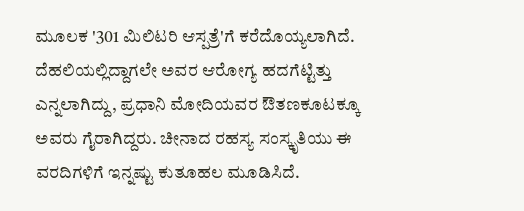ಮೂಲಕ '301 ಮಿಲಿಟರಿ ಆಸ್ಪತ್ರೆ'ಗೆ ಕರೆದೊಯ್ಯಲಾಗಿದೆ. ದೆಹಲಿಯಲ್ಲಿದ್ದಾಗಲೇ ಅವರ ಆರೋಗ್ಯ ಹದಗೆಟ್ಟಿತ್ತು ಎನ್ನಲಾಗಿದ್ದು, ಪ್ರಧಾನಿ ಮೋದಿಯವರ ಔತಣಕೂಟಕ್ಕೂ ಅವರು ಗೈರಾಗಿದ್ದರು. ಚೀನಾದ ರಹಸ್ಯ ಸಂಸ್ಕೃತಿಯು ಈ ವರದಿಗಳಿಗೆ ಇನ್ನಷ್ಟು ಕುತೂಹಲ ಮೂಡಿಸಿದೆ.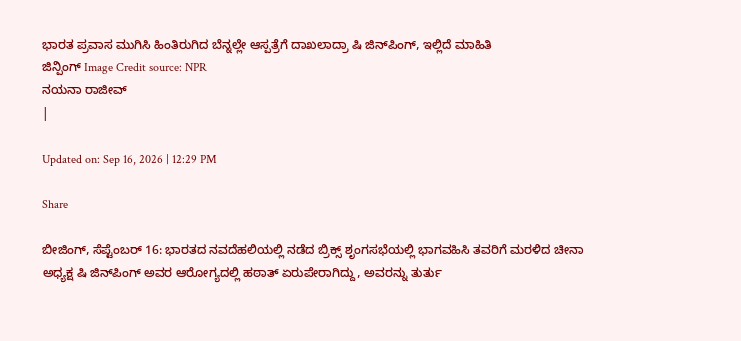ಭಾರತ ಪ್ರವಾಸ ಮುಗಿಸಿ ಹಿಂತಿರುಗಿದ ಬೆನ್ನಲ್ಲೇ ಆಸ್ಪತ್ರೆಗೆ ದಾಖಲಾದ್ರಾ ಷಿ ಜಿನ್‌ಪಿಂಗ್, ಇಲ್ಲಿದೆ ಮಾಹಿತಿ
ಜಿನ್ಪಿಂಗ್ Image Credit source: NPR
ನಯನಾ ರಾಜೀವ್
|

Updated on: Sep 16, 2026 | 12:29 PM

Share

ಬೀಜಿಂಗ್, ಸೆಪ್ಟೆಂಬರ್ 16: ಭಾರತದ ನವದೆಹಲಿಯಲ್ಲಿ ನಡೆದ ಬ್ರಿಕ್ಸ್ ಶೃಂಗಸಭೆಯಲ್ಲಿ ಭಾಗವಹಿಸಿ ತವರಿಗೆ ಮರಳಿದ ಚೀನಾ ಅಧ್ಯಕ್ಷ ಷಿ ಜಿನ್‌ಪಿಂಗ್ ಅವರ ಆರೋಗ್ಯದಲ್ಲಿ ಹಠಾತ್ ಏರುಪೇರಾಗಿದ್ದು, ಅವರನ್ನು ತುರ್ತು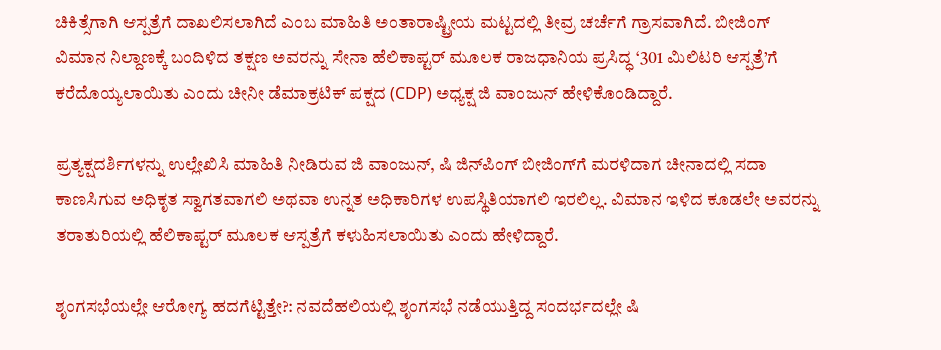ಚಿಕಿತ್ಸೆಗಾಗಿ ಆಸ್ಪತ್ರೆಗೆ ದಾಖಲಿಸಲಾಗಿದೆ ಎಂಬ ಮಾಹಿತಿ ಅಂತಾರಾಷ್ಟ್ರೀಯ ಮಟ್ಟದಲ್ಲಿ ತೀವ್ರ ಚರ್ಚೆಗೆ ಗ್ರಾಸವಾಗಿದೆ. ಬೀಜಿಂಗ್ ವಿಮಾನ ನಿಲ್ದಾಣಕ್ಕೆ ಬಂದಿಳಿದ ತಕ್ಷಣ ಅವರನ್ನು ಸೇನಾ ಹೆಲಿಕಾಪ್ಟರ್ ಮೂಲಕ ರಾಜಧಾನಿಯ ಪ್ರಸಿದ್ಧ ‘301 ಮಿಲಿಟರಿ ಆಸ್ಪತ್ರೆ’ಗೆ ಕರೆದೊಯ್ಯಲಾಯಿತು ಎಂದು ಚೀನೀ ಡೆಮಾಕ್ರಟಿಕ್ ಪಕ್ಷದ (CDP) ಅಧ್ಯಕ್ಷ ಜಿ ವಾಂಜುನ್ ಹೇಳಿಕೊಂಡಿದ್ದಾರೆ.

ಪ್ರತ್ಯಕ್ಷದರ್ಶಿಗಳನ್ನು ಉಲ್ಲೇಖಿಸಿ ಮಾಹಿತಿ ನೀಡಿರುವ ಜಿ ವಾಂಜುನ್, ಷಿ ಜಿನ್‌ಪಿಂಗ್ ಬೀಜಿಂಗ್‌ಗೆ ಮರಳಿದಾಗ ಚೀನಾದಲ್ಲಿ ಸದಾ ಕಾಣಸಿಗುವ ಅಧಿಕೃತ ಸ್ವಾಗತವಾಗಲಿ ಅಥವಾ ಉನ್ನತ ಅಧಿಕಾರಿಗಳ ಉಪಸ್ಥಿತಿಯಾಗಲಿ ಇರಲಿಲ್ಲ. ವಿಮಾನ ಇಳಿದ ಕೂಡಲೇ ಅವರನ್ನು ತರಾತುರಿಯಲ್ಲಿ ಹೆಲಿಕಾಪ್ಟರ್ ಮೂಲಕ ಆಸ್ಪತ್ರೆಗೆ ಕಳುಹಿಸಲಾಯಿತು ಎಂದು ಹೇಳಿದ್ದಾರೆ.

ಶೃಂಗಸಭೆಯಲ್ಲೇ ಆರೋಗ್ಯ ಹದಗೆಟ್ಟಿತ್ತೇ?: ನವದೆಹಲಿಯಲ್ಲಿ ಶೃಂಗಸಭೆ ನಡೆಯುತ್ತಿದ್ದ ಸಂದರ್ಭದಲ್ಲೇ ಷಿ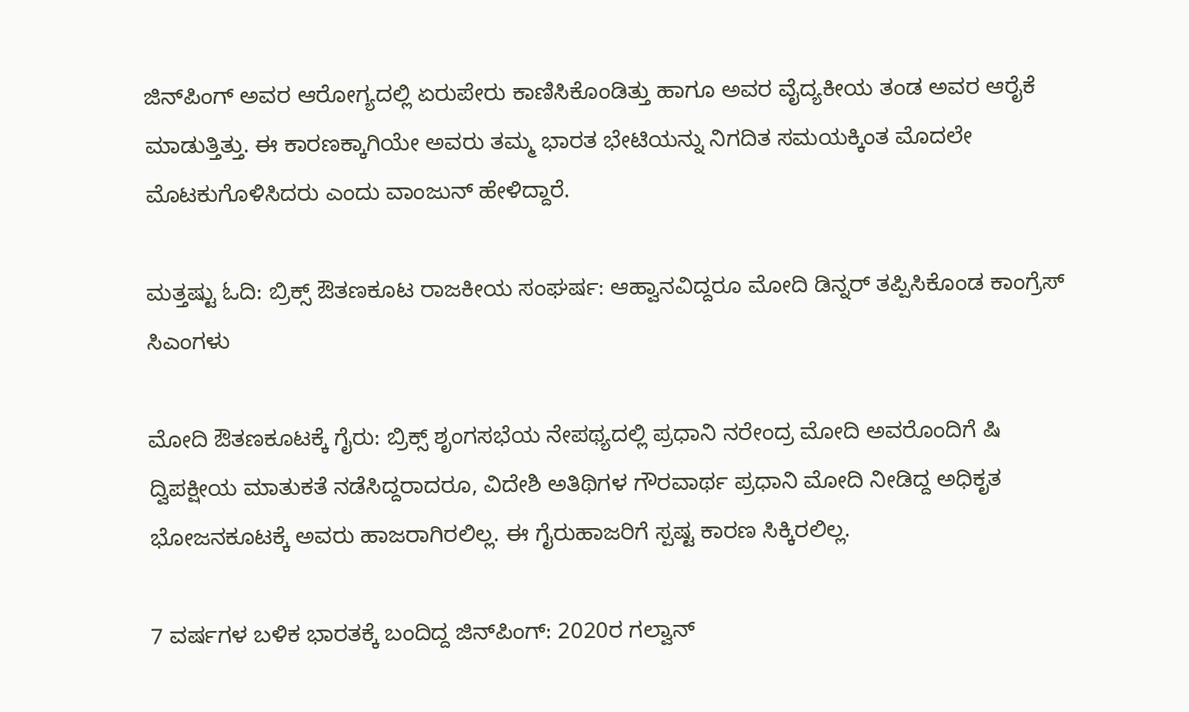ಜಿನ್‌ಪಿಂಗ್ ಅವರ ಆರೋಗ್ಯದಲ್ಲಿ ಏರುಪೇರು ಕಾಣಿಸಿಕೊಂಡಿತ್ತು ಹಾಗೂ ಅವರ ವೈದ್ಯಕೀಯ ತಂಡ ಅವರ ಆರೈಕೆ ಮಾಡುತ್ತಿತ್ತು. ಈ ಕಾರಣಕ್ಕಾಗಿಯೇ ಅವರು ತಮ್ಮ ಭಾರತ ಭೇಟಿಯನ್ನು ನಿಗದಿತ ಸಮಯಕ್ಕಿಂತ ಮೊದಲೇ ಮೊಟಕುಗೊಳಿಸಿದರು ಎಂದು ವಾಂಜುನ್ ಹೇಳಿದ್ದಾರೆ.

ಮತ್ತಷ್ಟು ಓದಿ: ಬ್ರಿಕ್ಸ್ ಔತಣಕೂಟ ರಾಜಕೀಯ ಸಂಘರ್ಷ: ಆಹ್ವಾನವಿದ್ದರೂ ಮೋದಿ ಡಿನ್ನರ್ ತಪ್ಪಿಸಿಕೊಂಡ ಕಾಂಗ್ರೆಸ್ ಸಿಎಂಗಳು

ಮೋದಿ ಔತಣಕೂಟಕ್ಕೆ ಗೈರು: ಬ್ರಿಕ್ಸ್ ಶೃಂಗಸಭೆಯ ನೇಪಥ್ಯದಲ್ಲಿ ಪ್ರಧಾನಿ ನರೇಂದ್ರ ಮೋದಿ ಅವರೊಂದಿಗೆ ಷಿ ದ್ವಿಪಕ್ಷೀಯ ಮಾತುಕತೆ ನಡೆಸಿದ್ದರಾದರೂ, ವಿದೇಶಿ ಅತಿಥಿಗಳ ಗೌರವಾರ್ಥ ಪ್ರಧಾನಿ ಮೋದಿ ನೀಡಿದ್ದ ಅಧಿಕೃತ ಭೋಜನಕೂಟಕ್ಕೆ ಅವರು ಹಾಜರಾಗಿರಲಿಲ್ಲ. ಈ ಗೈರುಹಾಜರಿಗೆ ಸ್ಪಷ್ಟ ಕಾರಣ ಸಿಕ್ಕಿರಲಿಲ್ಲ.

7 ವರ್ಷಗಳ ಬಳಿಕ ಭಾರತಕ್ಕೆ ಬಂದಿದ್ದ ಜಿನ್‌ಪಿಂಗ್: 2020ರ ಗಲ್ವಾನ್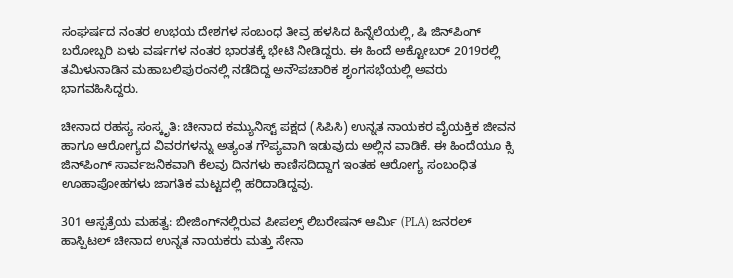ಸಂಘರ್ಷದ ನಂತರ ಉಭಯ ದೇಶಗಳ ಸಂಬಂಧ ತೀವ್ರ ಹಳಸಿದ ಹಿನ್ನೆಲೆಯಲ್ಲಿ, ಷಿ ಜಿನ್‌ಪಿಂಗ್ ಬರೋಬ್ಬರಿ ಏಳು ವರ್ಷಗಳ ನಂತರ ಭಾರತಕ್ಕೆ ಭೇಟಿ ನೀಡಿದ್ದರು. ಈ ಹಿಂದೆ ಅಕ್ಟೋಬರ್ 2019ರಲ್ಲಿ ತಮಿಳುನಾಡಿನ ಮಹಾಬಲಿಪುರಂನಲ್ಲಿ ನಡೆದಿದ್ದ ಅನೌಪಚಾರಿಕ ಶೃಂಗಸಭೆಯಲ್ಲಿ ಅವರು ಭಾಗವಹಿಸಿದ್ದರು.

ಚೀನಾದ ರಹಸ್ಯ ಸಂಸ್ಕೃತಿ: ಚೀನಾದ ಕಮ್ಯುನಿಸ್ಟ್ ಪಕ್ಷದ (ಸಿಪಿಸಿ) ಉನ್ನತ ನಾಯಕರ ವೈಯಕ್ತಿಕ ಜೀವನ ಹಾಗೂ ಆರೋಗ್ಯದ ವಿವರಗಳನ್ನು ಅತ್ಯಂತ ಗೌಪ್ಯವಾಗಿ ಇಡುವುದು ಅಲ್ಲಿನ ವಾಡಿಕೆ. ಈ ಹಿಂದೆಯೂ ಕ್ಸಿ ಜಿನ್‌ಪಿಂಗ್ ಸಾರ್ವಜನಿಕವಾಗಿ ಕೆಲವು ದಿನಗಳು ಕಾಣಿಸದಿದ್ದಾಗ ಇಂತಹ ಆರೋಗ್ಯ ಸಂಬಂಧಿತ ಊಹಾಪೋಹಗಳು ಜಾಗತಿಕ ಮಟ್ಟದಲ್ಲಿ ಹರಿದಾಡಿದ್ದವು.

301 ಆಸ್ಪತ್ರೆಯ ಮಹತ್ವ: ಬೀಜಿಂಗ್‌ನಲ್ಲಿರುವ ಪೀಪಲ್ಸ್ ಲಿಬರೇಷನ್ ಆರ್ಮಿ (PLA) ಜನರಲ್ ಹಾಸ್ಪಿಟಲ್ ಚೀನಾದ ಉನ್ನತ ನಾಯಕರು ಮತ್ತು ಸೇನಾ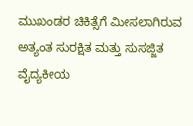ಮುಖಂಡರ ಚಿಕಿತ್ಸೆಗೆ ಮೀಸಲಾಗಿರುವ ಅತ್ಯಂತ ಸುರಕ್ಷಿತ ಮತ್ತು ಸುಸಜ್ಜಿತ ವೈದ್ಯಕೀಯ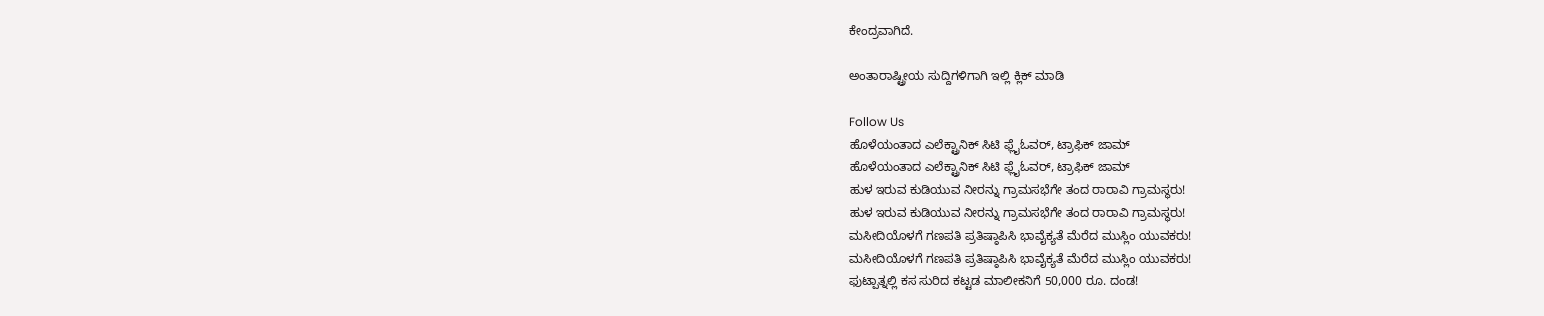ಕೇಂದ್ರವಾಗಿದೆ.

ಅಂತಾರಾಷ್ಟ್ರೀಯ ಸುದ್ದಿಗಳಿಗಾಗಿ ಇಲ್ಲಿ ಕ್ಲಿಕ್ ಮಾಡಿ

Follow Us
ಹೊಳೆಯಂತಾದ ಎಲೆಕ್ಟ್ರಾನಿಕ್ ಸಿಟಿ ಫ್ಲೈಓವರ್, ಟ್ರಾಫಿಕ್ ಜಾಮ್
ಹೊಳೆಯಂತಾದ ಎಲೆಕ್ಟ್ರಾನಿಕ್ ಸಿಟಿ ಫ್ಲೈಓವರ್, ಟ್ರಾಫಿಕ್ ಜಾಮ್
ಹುಳ ಇರುವ ಕುಡಿಯುವ ನೀರನ್ನು ಗ್ರಾಮಸಭೆಗೇ ತಂದ ರಾರಾವಿ ಗ್ರಾಮಸ್ಥರು!
ಹುಳ ಇರುವ ಕುಡಿಯುವ ನೀರನ್ನು ಗ್ರಾಮಸಭೆಗೇ ತಂದ ರಾರಾವಿ ಗ್ರಾಮಸ್ಥರು!
ಮಸೀದಿಯೊಳಗೆ ಗಣಪತಿ ಪ್ರತಿಷ್ಠಾಪಿಸಿ ಭಾವೈಕ್ಯತೆ ಮೆರೆದ ಮುಸ್ಲಿಂ ಯುವಕರು!
ಮಸೀದಿಯೊಳಗೆ ಗಣಪತಿ ಪ್ರತಿಷ್ಠಾಪಿಸಿ ಭಾವೈಕ್ಯತೆ ಮೆರೆದ ಮುಸ್ಲಿಂ ಯುವಕರು!
ಫುಟ್ಪಾತ್ನಲ್ಲಿ ಕಸ ಸುರಿದ ಕಟ್ಟಡ ಮಾಲೀಕನಿಗೆ 50,000 ರೂ. ದಂಡ!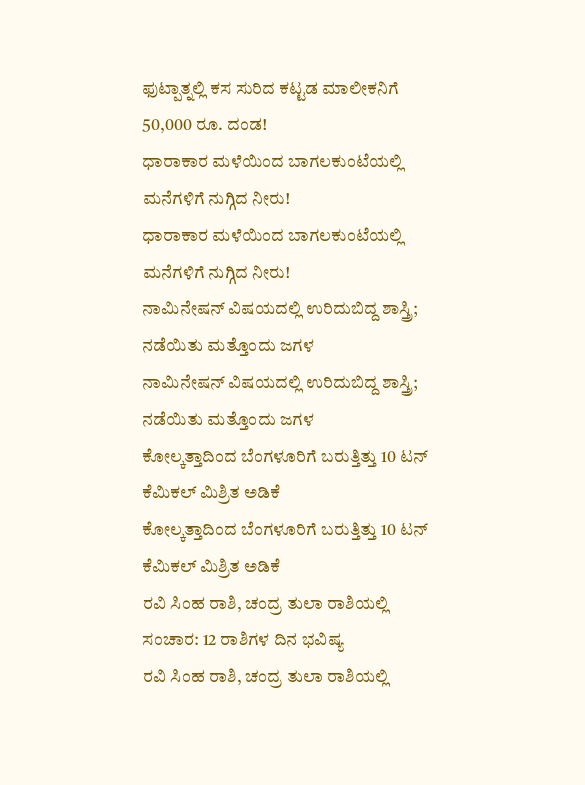ಫುಟ್ಪಾತ್ನಲ್ಲಿ ಕಸ ಸುರಿದ ಕಟ್ಟಡ ಮಾಲೀಕನಿಗೆ 50,000 ರೂ. ದಂಡ!
ಧಾರಾಕಾರ ಮಳೆಯಿಂದ ಬಾಗಲಕುಂಟೆಯಲ್ಲಿ ಮನೆಗಳಿಗೆ ನುಗ್ಗಿದ ನೀರು!
ಧಾರಾಕಾರ ಮಳೆಯಿಂದ ಬಾಗಲಕುಂಟೆಯಲ್ಲಿ ಮನೆಗಳಿಗೆ ನುಗ್ಗಿದ ನೀರು!
ನಾಮಿನೇಷನ್ ವಿಷಯದಲ್ಲಿ ಉರಿದುಬಿದ್ದ ಶಾಸ್ತ್ರಿ; ನಡೆಯಿತು ಮತ್ತೊಂದು ಜಗಳ
ನಾಮಿನೇಷನ್ ವಿಷಯದಲ್ಲಿ ಉರಿದುಬಿದ್ದ ಶಾಸ್ತ್ರಿ; ನಡೆಯಿತು ಮತ್ತೊಂದು ಜಗಳ
ಕೋಲ್ಕತ್ತಾದಿಂದ ಬೆಂಗಳೂರಿಗೆ ಬರುತ್ತಿತ್ತು 10 ಟನ್ ಕೆಮಿಕಲ್ ಮಿಶ್ರಿತ ಅಡಿಕೆ
ಕೋಲ್ಕತ್ತಾದಿಂದ ಬೆಂಗಳೂರಿಗೆ ಬರುತ್ತಿತ್ತು 10 ಟನ್ ಕೆಮಿಕಲ್ ಮಿಶ್ರಿತ ಅಡಿಕೆ
ರವಿ ಸಿಂಹ ರಾಶಿ, ಚಂದ್ರ ತುಲಾ ರಾಶಿಯಲ್ಲಿ ಸಂಚಾರ: 12 ರಾಶಿಗಳ ದಿನ ಭವಿಷ್ಯ
ರವಿ ಸಿಂಹ ರಾಶಿ, ಚಂದ್ರ ತುಲಾ ರಾಶಿಯಲ್ಲಿ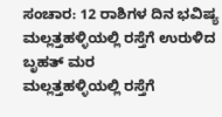ಸಂಚಾರ: 12 ರಾಶಿಗಳ ದಿನ ಭವಿಷ್ಯ
ಮಲ್ಲತ್ತಹಳ್ಳಿಯಲ್ಲಿ ರಸ್ತೆಗೆ ಉರುಳಿದ ಬೃಹತ್ ಮರ
ಮಲ್ಲತ್ತಹಳ್ಳಿಯಲ್ಲಿ ರಸ್ತೆಗೆ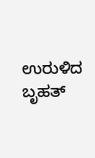ಉರುಳಿದ ಬೃಹತ್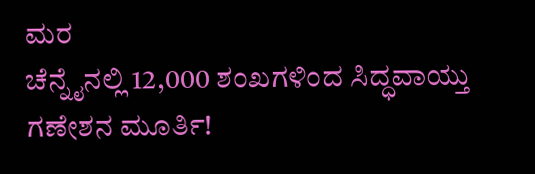ಮರ
ಚೆನ್ನೈನಲ್ಲಿ 12,000 ಶಂಖಗಳಿಂದ ಸಿದ್ಧವಾಯ್ತು ಗಣೇಶನ ಮೂರ್ತಿ!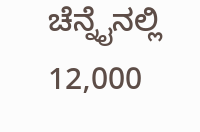ಚೆನ್ನೈನಲ್ಲಿ 12,000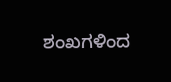ಶಂಖಗಳಿಂದ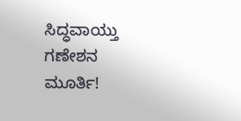ಸಿದ್ಧವಾಯ್ತು ಗಣೇಶನ ಮೂರ್ತಿ!